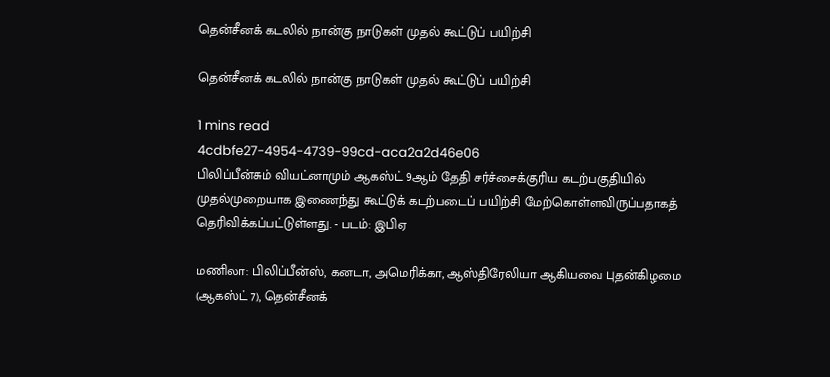தென்சீனக் கடலில் நான்கு நாடுகள் முதல் கூட்டுப் பயிற்சி

தென்சீனக் கடலில் நான்கு நாடுகள் முதல் கூட்டுப் பயிற்சி

1 mins read
4cdbfe27-4954-4739-99cd-aca2a2d46e06
பிலிப்பீன்சும் வியட்னாமும் ஆகஸ்ட் 9ஆம் தேதி சர்ச்சைக்குரிய கடற்பகுதியில் முதல்முறையாக இணைந்து கூட்டுக் கடற்படைப் பயிற்சி மேற்கொள்ளவிருப்பதாகத் தெரிவிக்கப்பட்டுள்ளது. - படம்: இபிஏ

மணிலா: பிலிப்பீன்ஸ், கனடா, அமெரிக்கா, ஆஸ்திரேலியா ஆகியவை புதன்கிழமை (ஆகஸ்ட் 7), தென்சீனக்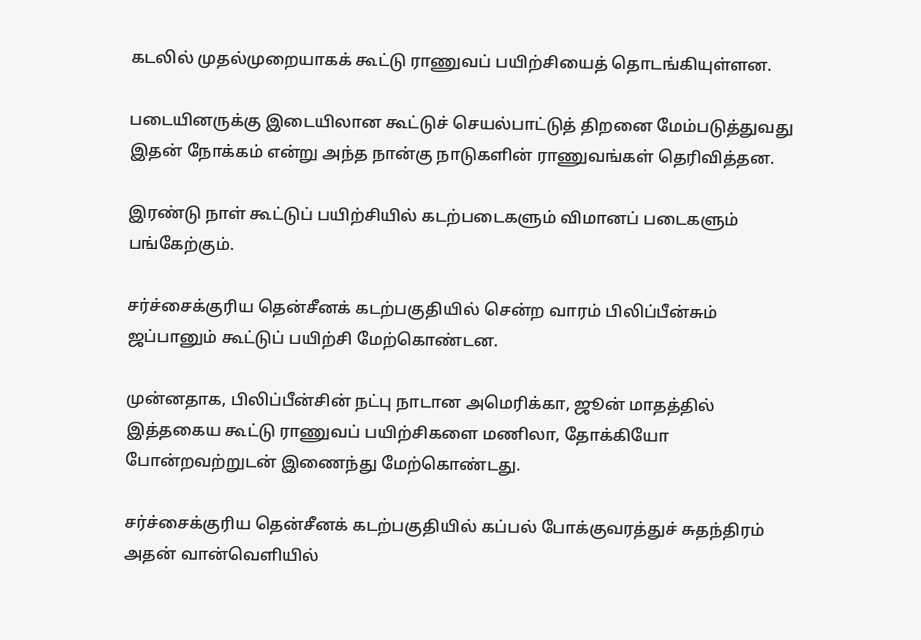கடலில் முதல்முறையாகக் கூட்டு ராணுவப் பயிற்சியைத் தொடங்கியுள்ளன.

படையினருக்கு இடையிலான கூட்டுச் செயல்பாட்டுத் திறனை மேம்படுத்துவது இதன் நோக்கம் என்று அந்த நான்கு நாடுகளின் ராணுவங்கள் தெரிவித்தன.

இரண்டு நாள் கூட்டுப் பயிற்சியில் கடற்படைகளும் விமானப் படைகளும் பங்கேற்கும்.

சர்ச்சைக்குரிய தென்சீனக் கடற்பகுதியில் சென்ற வாரம் பிலிப்பீன்சும் ஜப்பானும் கூட்டுப் பயிற்சி மேற்கொண்டன.

முன்னதாக, பிலிப்பீன்சின் நட்பு நாடான அமெரிக்கா, ஜூன் மாதத்தில் இத்தகைய கூட்டு ராணுவப் பயிற்சிகளை மணிலா, தோக்கியோ போன்றவற்றுடன் இணைந்து மேற்கொண்டது.

சர்ச்சைக்குரிய தென்சீனக் கடற்பகுதியில் கப்பல் போக்குவரத்துச் சுதந்திரம் அதன் வான்வெளியில்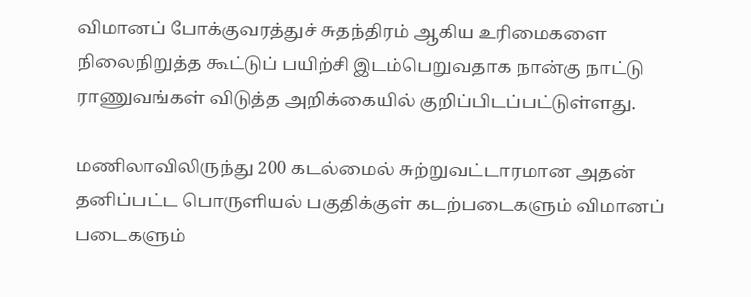விமானப் போக்குவரத்துச் சுதந்திரம் ஆகிய உரிமைகளை நிலைநிறுத்த கூட்டுப் பயிற்சி இடம்பெறுவதாக நான்கு நாட்டு ராணுவங்கள் விடுத்த அறிக்கையில் குறிப்பிடப்பட்டுள்ளது.

மணிலாவிலிருந்து 200 கடல்மைல் சுற்றுவட்டாரமான அதன் தனிப்பட்ட பொருளியல் பகுதிக்குள் கடற்படைகளும் விமானப் படைகளும்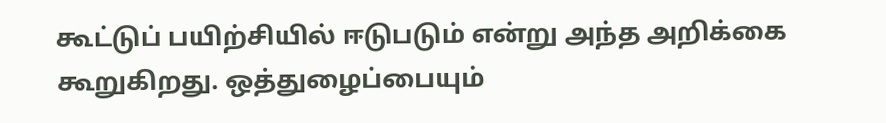கூட்டுப் பயிற்சியில் ஈடுபடும் என்று அந்த அறிக்கை கூறுகிறது. ஒத்துழைப்பையும்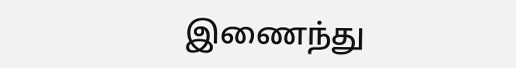இணைந்து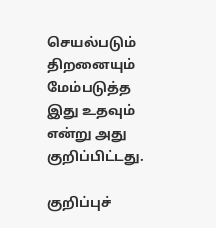செயல்படும் திறனையும் மேம்படுத்த இது உதவும் என்று அது குறிப்பிட்டது.

குறிப்புச்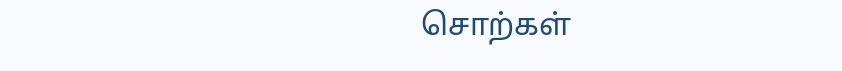சொற்கள்